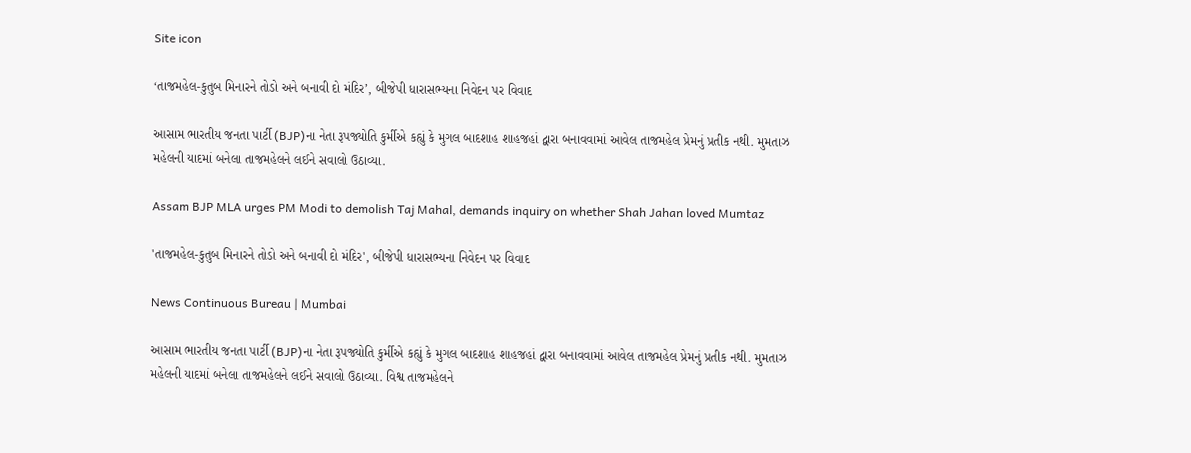Site icon

‘તાજમહેલ-કુતુબ મિનારને તોડો અને બનાવી દો મંદિર’, બીજેપી ધારાસભ્યના નિવેદન પર વિવાદ

આસામ ભારતીય જનતા પાર્ટી (BJP)ના નેતા રૂપજ્યોતિ કુર્મીએ કહ્યું કે મુગલ બાદશાહ શાહજહાં દ્વારા બનાવવામાં આવેલ તાજમહેલ પ્રેમનું પ્રતીક નથી. મુમતાઝ મહેલની યાદમાં બનેલા તાજમહેલને લઈને સવાલો ઉઠાવ્યા.

Assam BJP MLA urges PM Modi to demolish Taj Mahal, demands inquiry on whether Shah Jahan loved Mumtaz

'તાજમહેલ-કુતુબ મિનારને તોડો અને બનાવી દો મંદિર', બીજેપી ધારાસભ્યના નિવેદન પર વિવાદ

News Continuous Bureau | Mumbai

આસામ ભારતીય જનતા પાર્ટી (BJP)ના નેતા રૂપજ્યોતિ કુર્મીએ કહ્યું કે મુગલ બાદશાહ શાહજહાં દ્વારા બનાવવામાં આવેલ તાજમહેલ પ્રેમનું પ્રતીક નથી. મુમતાઝ મહેલની યાદમાં બનેલા તાજમહેલને લઈને સવાલો ઉઠાવ્યા. વિશ્વ તાજમહેલને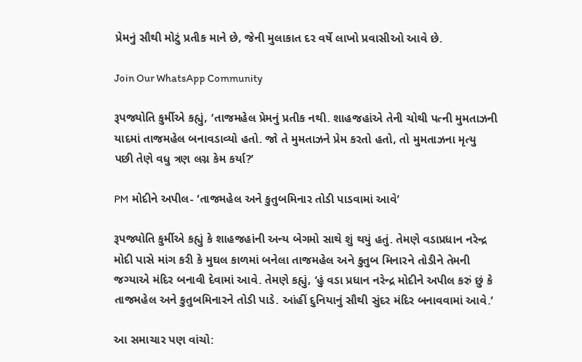પ્રેમનું સૌથી મોટું પ્રતીક માને છે, જેની મુલાકાત દર વર્ષે લાખો પ્રવાસીઓ આવે છે.

Join Our WhatsApp Community

રૂપજ્યોતિ કુર્મીએ કહ્યું, ‘તાજમહેલ પ્રેમનું પ્રતીક નથી. શાહજહાંએ તેની ચોથી પત્ની મુમતાઝની યાદમાં તાજમહેલ બનાવડાવ્યો હતો. જો તે મુમતાઝને પ્રેમ કરતો હતો, તો મુમતાઝના મૃત્યુ પછી તેણે વધુ ત્રણ લગ્ન કેમ કર્યા?’

PM મોદીને અપીલ- ‘તાજમહેલ અને કુતુબમિનાર તોડી પાડવામાં આવે’

રૂપજ્યોતિ કુર્મીએ કહ્યું કે શાહજહાંની અન્ય બેગમો સાથે શું થયું હતું. તેમણે વડાપ્રધાન નરેન્દ્ર મોદી પાસે માંગ કરી કે મુઘલ કાળમાં બનેલા તાજમહેલ અને કુતુબ મિનારને તોડીને તેમની જગ્યાએ મંદિર બનાવી દેવામાં આવે. તેમણે કહ્યું, ‘હું વડા પ્રધાન નરેન્દ્ર મોદીને અપીલ કરું છું કે તાજમહેલ અને કુતુબમિનારને તોડી પાડે. આંહીં દુનિયાનું સૌથી સુંદર મંદિર બનાવવામાં આવે.’

આ સમાચાર પણ વાંચો: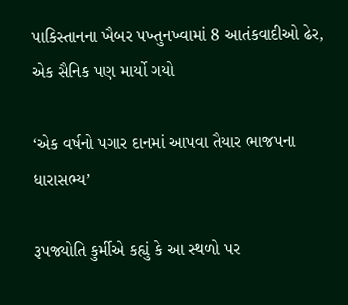પાકિસ્તાનના ખૈબર પખ્તુનખ્વામાં 8 આતંકવાદીઓ ઢેર, એક સૈનિક પણ માર્યો ગયો

‘એક વર્ષનો પગાર દાનમાં આપવા તૈયાર ભાજપના ધારાસભ્ય’

રૂપજ્યોતિ કુર્મીએ કહ્યું કે આ સ્થળો પર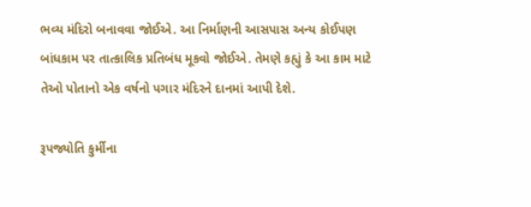ભવ્ય મંદિરો બનાવવા જોઈએ. આ નિર્માણની આસપાસ અન્ય કોઈપણ બાંધકામ પર તાત્કાલિક પ્રતિબંધ મૂકવો જોઈએ. તેમણે કહ્યું કે આ કામ માટે તેઓ પોતાનો એક વર્ષનો પગાર મંદિરને દાનમાં આપી દેશે.

રૂપજ્યોતિ કુર્મીના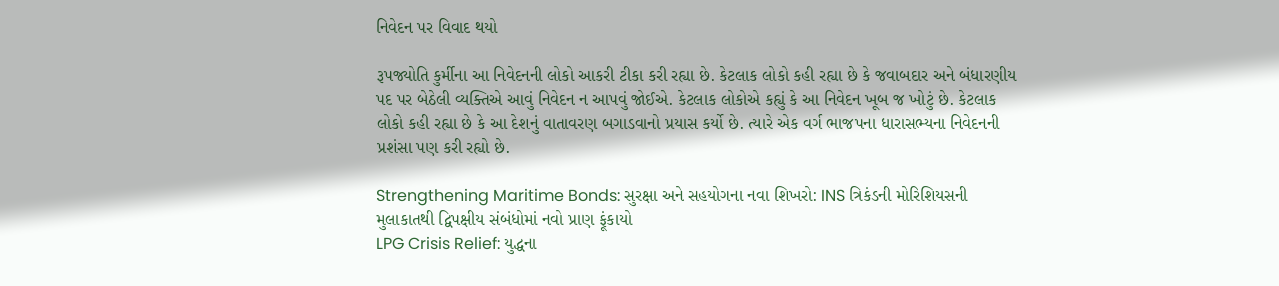નિવેદન પર વિવાદ થયો

રૂપજ્યોતિ કુર્મીના આ નિવેદનની લોકો આકરી ટીકા કરી રહ્યા છે. કેટલાક લોકો કહી રહ્યા છે કે જવાબદાર અને બંધારણીય પદ પર બેઠેલી વ્યક્તિએ આવું નિવેદન ન આપવું જોઈએ. કેટલાક લોકોએ કહ્યું કે આ નિવેદન ખૂબ જ ખોટું છે. કેટલાક લોકો કહી રહ્યા છે કે આ દેશનું વાતાવરણ બગાડવાનો પ્રયાસ કર્યો છે. ત્યારે એક વર્ગ ભાજપના ધારાસભ્યના નિવેદનની પ્રશંસા પણ કરી રહ્યો છે.

Strengthening Maritime Bonds: સુરક્ષા અને સહયોગના નવા શિખરો: INS ત્રિકંડની મોરિશિયસની મુલાકાતથી દ્વિપક્ષીય સંબંધોમાં નવો પ્રાણ ફૂંકાયો
LPG Crisis Relief: યુદ્ધના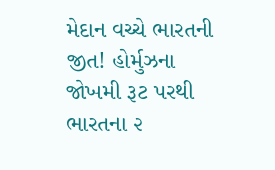મેદાન વચ્ચે ભારતની જીત! હોર્મુઝના જોખમી રૂટ પરથી ભારતના ૨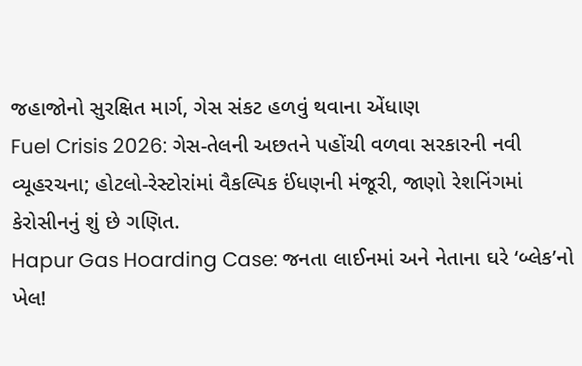જહાજોનો સુરક્ષિત માર્ગ, ગેસ સંકટ હળવું થવાના એંધાણ
Fuel Crisis 2026: ગેસ-તેલની અછતને પહોંચી વળવા સરકારની નવી વ્યૂહરચના; હોટલો-રેસ્ટોરાંમાં વૈકલ્પિક ઈંધણની મંજૂરી, જાણો રેશનિંગમાં કેરોસીનનું શું છે ગણિત.
Hapur Gas Hoarding Case: જનતા લાઈનમાં અને નેતાના ઘરે ‘બ્લેક’નો ખેલ!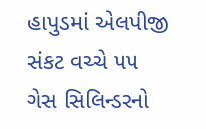હાપુડમાં એલપીજી સંકટ વચ્ચે ૫૫ ગેસ સિલિન્ડરનો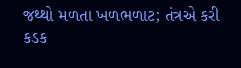જથ્થો મળતા ખળભળાટ; તંત્રએ કરી કડક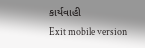કાર્યવાહી
Exit mobile version